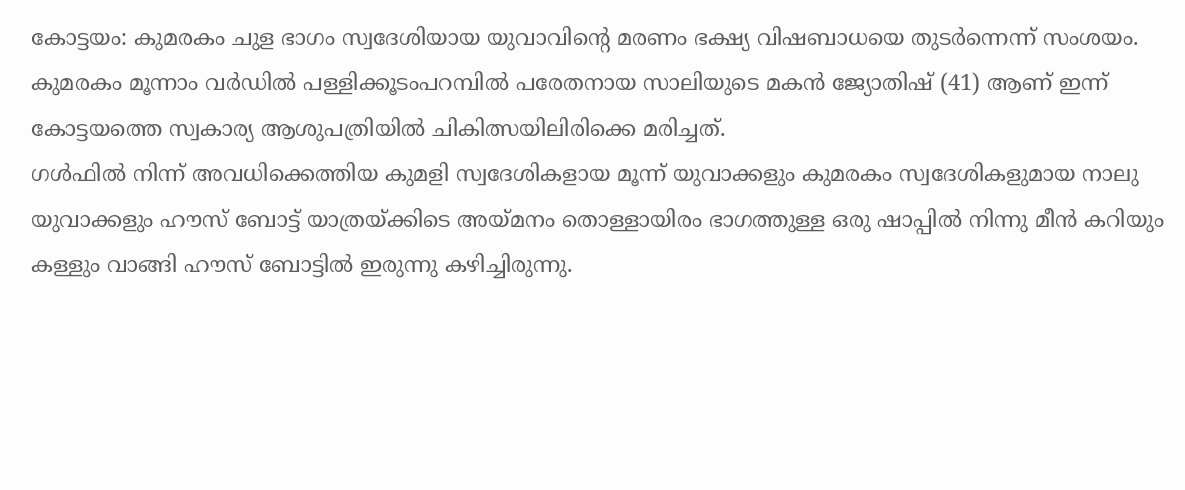കോട്ടയം: കുമരകം ചുള ഭാഗം സ്വദേശിയായ യുവാവിന്റെ മരണം ഭക്ഷ്യ വിഷബാധയെ തുടർന്നെന്ന് സംശയം. കുമരകം മൂന്നാം വർഡിൽ പള്ളിക്കൂടംപറമ്പിൽ പരേതനായ സാലിയുടെ മകൻ ജ്യോതിഷ് (41) ആണ് ഇന്ന് കോട്ടയത്തെ സ്വകാര്യ ആശുപത്രിയിൽ ചികിത്സയിലിരിക്കെ മരിച്ചത്.
ഗൾഫിൽ നിന്ന് അവധിക്കെത്തിയ കുമളി സ്വദേശികളായ മൂന്ന് യുവാക്കളും കുമരകം സ്വദേശികളുമായ നാലു യുവാക്കളും ഹൗസ് ബോട്ട് യാത്രയ്ക്കിടെ അയ്മനം തൊള്ളായിരം ഭാഗത്തുള്ള ഒരു ഷാപ്പിൽ നിന്നു മീൻ കറിയും കള്ളും വാങ്ങി ഹൗസ് ബോട്ടിൽ ഇരുന്നു കഴിച്ചിരുന്നു.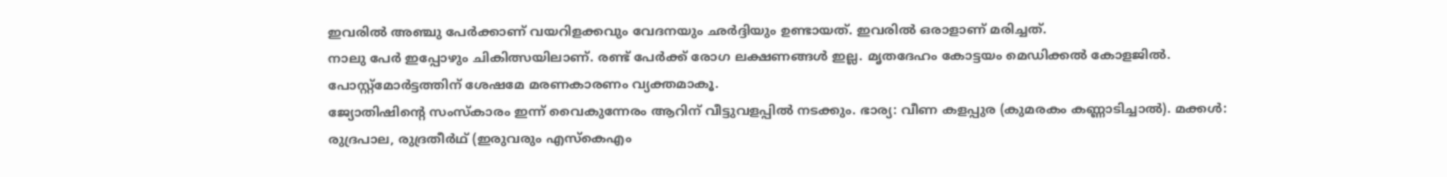ഇവരിൽ അഞ്ചു പേർക്കാണ് വയറിളക്കവും വേദനയും ഛർദ്ദിയും ഉണ്ടായത്. ഇവരിൽ ഒരാളാണ് മരിച്ചത്.
നാലു പേർ ഇപ്പോഴും ചികിത്സയിലാണ്. രണ്ട് പേർക്ക് രോഗ ലക്ഷണങ്ങൾ ഇല്ല. മൃതദേഹം കോട്ടയം മെഡിക്കൽ കോളജിൽ. പോസ്റ്റ്മോർട്ടത്തിന് ശേഷമേ മരണകാരണം വ്യക്തമാകൂ.
ജ്യോതിഷിന്റെ സംസ്കാരം ഇന്ന് വൈകുന്നേരം ആറിന് വീട്ടുവളപ്പിൽ നടക്കും. ഭാര്യ: വീണ കളപ്പുര (കുമരകം കണ്ണാടിച്ചാൽ). മക്കൾ: രുദ്രപാല, രുദ്രതീർഥ് (ഇരുവരും എസ്കെഎം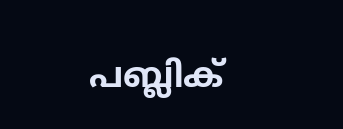പബ്ലിക്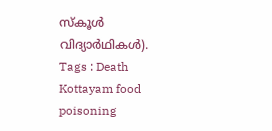സ്കൂൾ വിദ്യാർഥികൾ).
Tags : Death Kottayam food poisoning